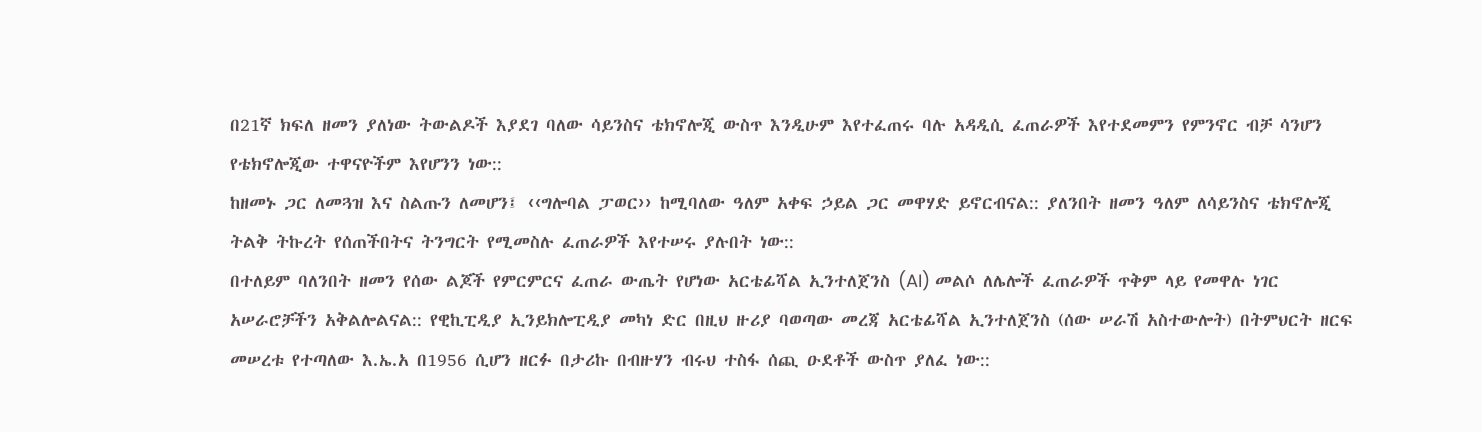በ21ኛ ክፍለ ዘመን ያለነው ትውልዶች እያደገ ባለው ሳይንስና ቴክኖሎጂ ውስጥ እንዲሁም እየተፈጠሩ ባሉ አዳዲሲ ፈጠራዎች እየተደመምን የምንኖር ብቻ ሳንሆን የቴክኖሎጂው ተዋናዮችም እየሆንን ነው::
ከዘመኑ ጋር ለመጓዝ እና ስልጡን ለመሆን፤ ‹‹ግሎባል ፓወር›› ከሚባለው ዓለም አቀፍ ኃይል ጋር መዋሃድ ይኖርብናል:: ያለንበት ዘመን ዓለም ለሳይንስና ቴክኖሎጂ ትልቅ ትኩረት የሰጠችበትና ትንግርት የሚመስሉ ፈጠራዎች እየተሠሩ ያሉበት ነው::
በተለይም ባለንበት ዘመን የሰው ልጆች የምርምርና ፈጠራ ውጤት የሆነው አርቴፊሻል ኢንተለጀንስ (AI) መልሶ ለሌሎች ፈጠራዎች ጥቅም ላይ የመዋሉ ነገር አሠራሮቻችን አቅልሎልናል:: የዊኪፒዲያ ኢንይክሎፒዲያ መካነ ድር በዚህ ዙሪያ ባወጣው መረጃ አርቴፊሻል ኢንተለጀንስ (ሰው ሠራሽ አስተውሎት) በትምህርት ዘርፍ መሠረቱ የተጣለው እ.ኤ.አ በ1956 ሲሆን ዘርፉ በታሪኩ በብዙሃን ብሩህ ተስፋ ሰጪ ዑደቶች ውስጥ ያለፈ ነው::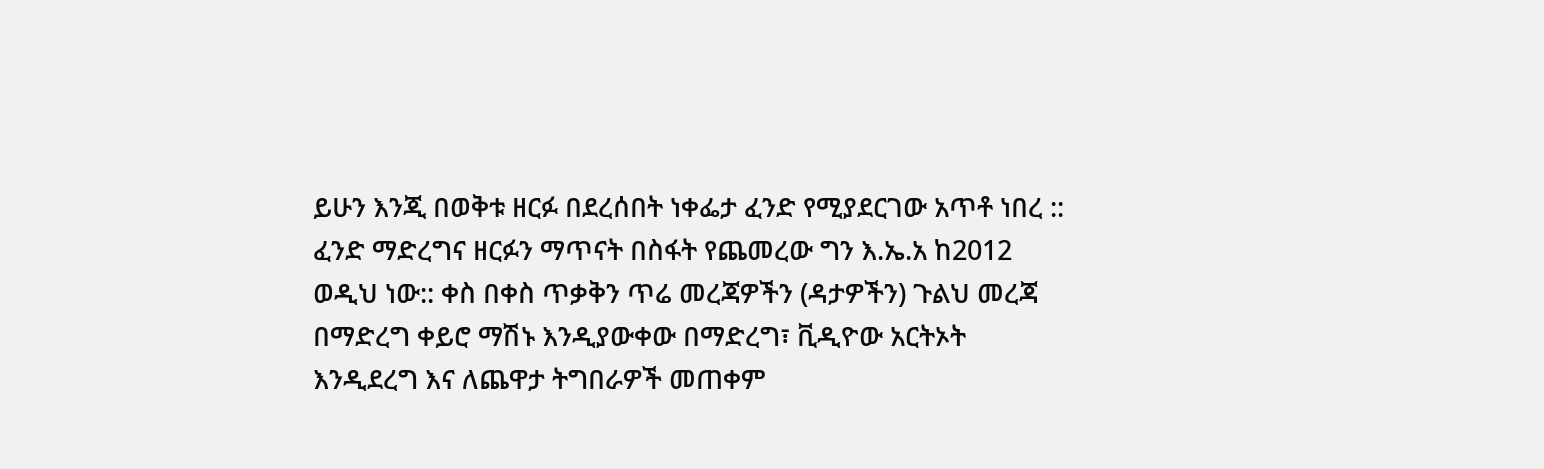ይሁን እንጂ በወቅቱ ዘርፉ በደረሰበት ነቀፌታ ፈንድ የሚያደርገው አጥቶ ነበረ ::
ፈንድ ማድረግና ዘርፉን ማጥናት በስፋት የጨመረው ግን እ.ኤ.አ ከ2012 ወዲህ ነው:: ቀስ በቀስ ጥቃቅን ጥሬ መረጃዎችን (ዳታዎችን) ጉልህ መረጃ በማድረግ ቀይሮ ማሽኑ እንዲያውቀው በማድረግ፣ ቪዲዮው አርትኦት እንዲደረግ እና ለጨዋታ ትግበራዎች መጠቀም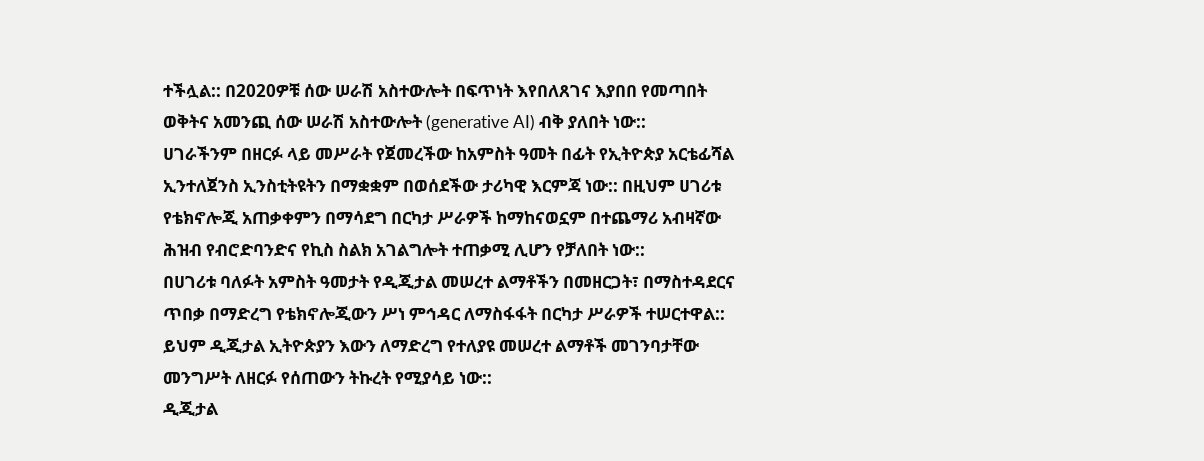ተችሏል:: በ2020ዎቹ ሰው ሠራሽ አስተውሎት በፍጥነት እየበለጸገና እያበበ የመጣበት ወቅትና አመንጪ ሰው ሠራሽ አስተውሎት (generative AI) ብቅ ያለበት ነው::
ሀገራችንም በዘርፉ ላይ መሥራት የጀመረችው ከአምስት ዓመት በፊት የኢትዮጵያ አርቴፊሻል ኢንተለጀንስ ኢንስቲትዩትን በማቋቋም በወሰደችው ታሪካዊ እርምጃ ነው:: በዚህም ሀገሪቱ የቴክኖሎጂ አጠቃቀምን በማሳደግ በርካታ ሥራዎች ከማከናወኗም በተጨማሪ አብዛኛው ሕዝብ የብሮድባንድና የኪስ ስልክ አገልግሎት ተጠቃሚ ሊሆን የቻለበት ነው::
በሀገሪቱ ባለፉት አምስት ዓመታት የዲጂታል መሠረተ ልማቶችን በመዘርጋት፣ በማስተዳደርና ጥበቃ በማድረግ የቴክኖሎጂውን ሥነ ምኅዳር ለማስፋፋት በርካታ ሥራዎች ተሠርተዋል:: ይህም ዲጂታል ኢትዮጵያን እውን ለማድረግ የተለያዩ መሠረተ ልማቶች መገንባታቸው መንግሥት ለዘርፉ የሰጠውን ትኩረት የሚያሳይ ነው::
ዲጂታል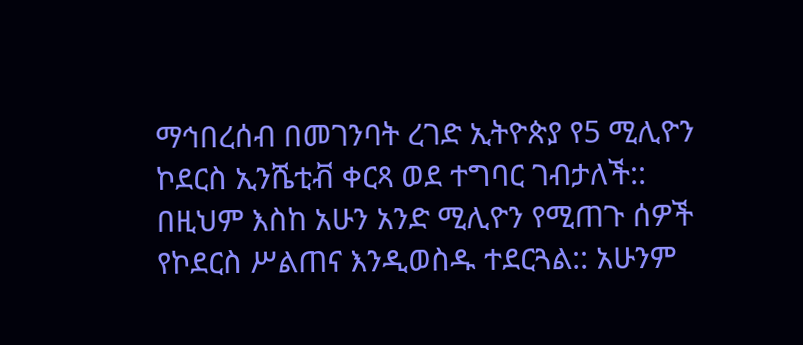ማኅበረሰብ በመገንባት ረገድ ኢትዮጵያ የ5 ሚሊዮን ኮደርስ ኢንሼቲቭ ቀርጻ ወደ ተግባር ገብታለች:: በዚህም እስከ አሁን አንድ ሚሊዮን የሚጠጉ ሰዎች የኮደርስ ሥልጠና እንዲወስዱ ተደርጓል:: አሁንም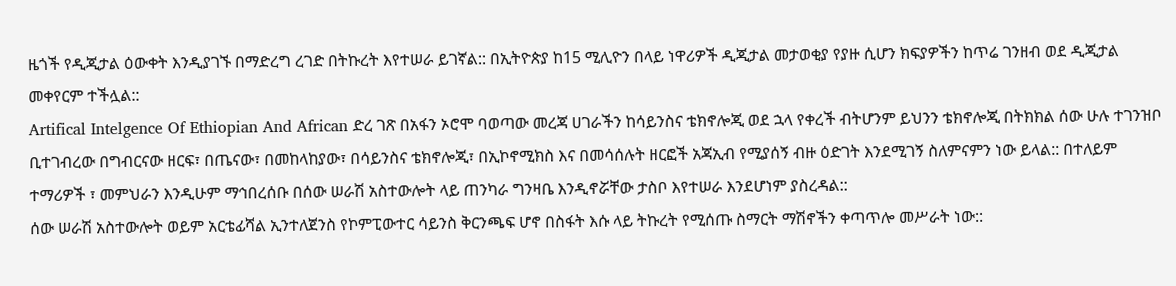ዜጎች የዲጂታል ዕውቀት እንዲያገኙ በማድረግ ረገድ በትኩረት እየተሠራ ይገኛል:: በኢትዮጵያ ከ15 ሚሊዮን በላይ ነዋሪዎች ዲጂታል መታወቂያ የያዙ ሲሆን ክፍያዎችን ከጥሬ ገንዘብ ወደ ዲጂታል መቀየርም ተችሏል::
Artifical Intelgence Of Ethiopian And African ድረ ገጽ በአፋን ኦሮሞ ባወጣው መረጃ ሀገራችን ከሳይንስና ቴክኖሎጂ ወደ ኋላ የቀረች ብትሆንም ይህንን ቴክኖሎጂ በትክክል ሰው ሁሉ ተገንዝቦ ቢተገብረው በግብርናው ዘርፍ፣ በጤናው፣ በመከላከያው፣ በሳይንስና ቴክኖሎጂ፣ በኢኮኖሚክስ እና በመሳሰሉት ዘርፎች አጃኢብ የሚያሰኝ ብዙ ዕድገት እንደሚገኝ ስለምናምን ነው ይላል:: በተለይም ተማሪዎች ፣ መምህራን እንዲሁም ማኅበረሰቡ በሰው ሠራሽ አስተውሎት ላይ ጠንካራ ግንዛቤ እንዲኖሯቸው ታስቦ እየተሠራ እንደሆነም ያስረዳል::
ሰው ሠራሽ አስተውሎት ወይም አርቴፊሻል ኢንተለጀንስ የኮምፒውተር ሳይንስ ቅርንጫፍ ሆኖ በስፋት እሱ ላይ ትኩረት የሚሰጡ ስማርት ማሽኖችን ቀጣጥሎ መሥራት ነው::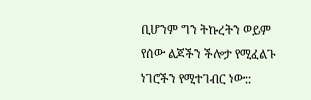ቢሆንም ግን ትኩረትን ወይም የሰው ልጆችን ችሎታ የሚፈልጉ ነገሮችን የሚተገብር ነው::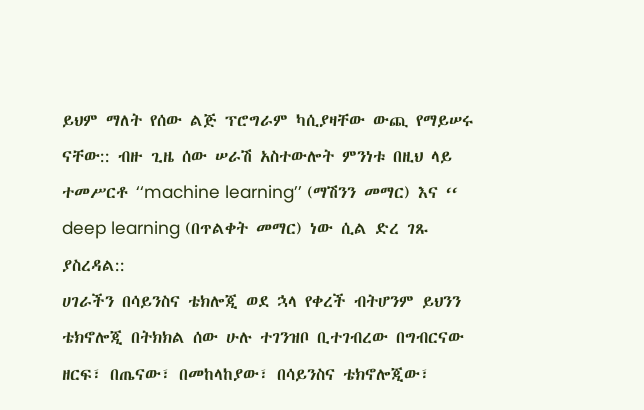ይህም ማለት የሰው ልጅ ፕሮግራም ካሲያዛቸው ውጪ የማይሠሩ ናቸው:: ብዙ ጊዜ ሰው ሠራሽ አስተውሎት ምንነቱ በዚህ ላይ ተመሥርቶ ‘‘machine learning’’ (ማሽንን መማር) እና ‘‘ deep learning (በጥልቀት መማር) ነው ሲል ድረ ገጹ ያስረዳል::
ሀገራችን በሳይንስና ቴክሎጂ ወደ ኋላ የቀረች ብትሆንም ይህንን ቴክኖሎጂ በትክክል ሰው ሁሉ ተገንዝቦ ቢተገብረው በግብርናው ዘርፍ፣ በጤናው፣ በመከላከያው፣ በሳይንስና ቴክኖሎጂው፣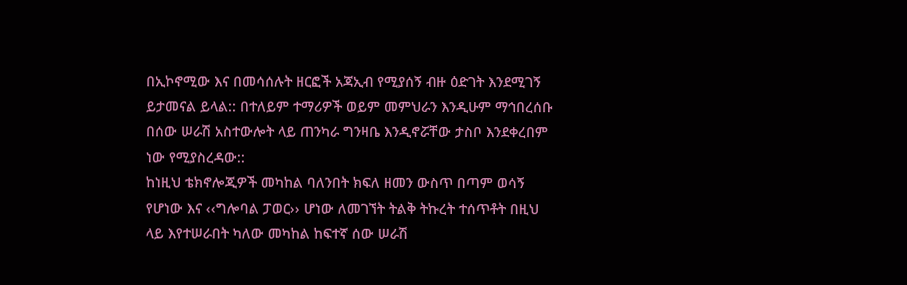በኢኮኖሚው እና በመሳሰሉት ዘርፎች አጃኢብ የሚያሰኝ ብዙ ዕድገት እንደሚገኝ ይታመናል ይላል:: በተለይም ተማሪዎች ወይም መምህራን እንዲሁም ማኅበረሰቡ በሰው ሠራሽ አስተውሎት ላይ ጠንካራ ግንዛቤ እንዲኖሯቸው ታስቦ እንደቀረበም ነው የሚያስረዳው::
ከነዚህ ቴክኖሎጂዎች መካከል ባለንበት ክፍለ ዘመን ውስጥ በጣም ወሳኝ የሆነው እና ‹‹ግሎባል ፓወር›› ሆነው ለመገኘት ትልቅ ትኩረት ተሰጥቶት በዚህ ላይ እየተሠራበት ካለው መካከል ከፍተኛ ሰው ሠራሽ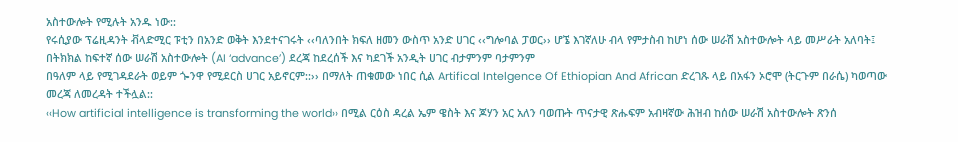አስተውሎት የሚሉት አንዱ ነው::
የሩሲያው ፕሬዚዳንት ቭላድሚር ፑቲን በአንድ ወቅት እንደተናገሩት ‹‹ባለንበት ክፍለ ዘመን ውስጥ አንድ ሀገር ‹‹ግሎባል ፓወር›› ሆኜ እገኛለሁ ብላ የምታስብ ከሆነ ሰው ሠራሽ አስተውሎት ላይ መሥራት አለባት፤ በትክክል ከፍተኛ ሰው ሠራሽ አስተውሎት (AI ‘advance’) ደረጃ ከደረሰች እና ካደገች አንዲት ሀገር ብታምንም ባታምንም
በዓለም ላይ የሚገዳደራት ወይም ጐንዋ የሚደርስ ሀገር አይኖርም::›› በማለት ጠቁመው ነበር ሲል Artifical Intelgence Of Ethiopian And African ድረገጹ ላይ በአፋን ኦሮሞ (ትርጉም በራሴ) ካወጣው መረጃ ለመረዳት ተችሏል::
‹‹How artificial intelligence is transforming the world›› በሚል ርዕስ ዳረል ኤም ዌስት እና ጆሃን አር አለን ባወጡት ጥናታዊ ጽሑፍም አብዛኛው ሕዝብ ከሰው ሠራሽ አስተውሎት ጽንሰ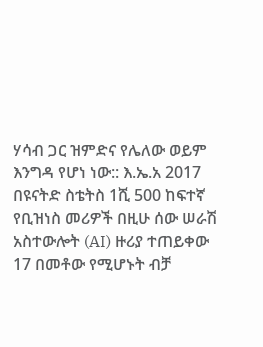ሃሳብ ጋር ዝምድና የሌለው ወይም እንግዳ የሆነ ነው:: እ.ኤ.አ 2017 በዩናትድ ስቴትስ 1ሺ 500 ከፍተኛ የቢዝነስ መሪዎች በዚሁ ሰው ሠራሽ አስተውሎት (AI) ዙሪያ ተጠይቀው 17 በመቶው የሚሆኑት ብቻ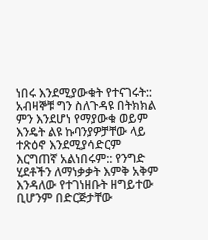ነበሩ እንደሚያውቁት የተናገሩት:: አብዛኞቹ ግን ስለጉዳዩ በትክክል ምን እንደሆነ የማያውቁ ወይም እንዴት ልዩ ኩባንያዎቻቸው ላይ ተጽዕኖ እንደሚያሳድርም እርግጠኛ አልነበሩም:: የንግድ ሂደቶችን ለማነቃቃት እምቅ አቅም እንዳለው የተገነዘቡት ዘግይተው ቢሆንም በድርጅታቸው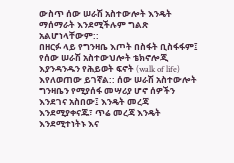ውስጥ ሰው ሠራሽ አስተውሎት እንዴት ማሰማራት እንደሚችሉም ግልጽ አልሆነላቸውም::
በዘርፉ ላይ የግንዛቤ እጦት በስፋት ቢስፋፋም፤ የሰው ሠራሽ አስተውህሎት ቴክኖሎጂ እያንዳንዱን የሕይወት ፍኖት (walk of life) እየለወጠው ይገኛል:: ሰው ሠራሽ አስተውሎት ግንዛቤን የሚያሰፋ መሣሪያ ሆኖ ሰዎችን እንደገና አስበው፤ እንዴት መረጃ እንደሚያቀናጁ፣ ጥሬ መረጃ እንዴት እንደሚተነትኑ እና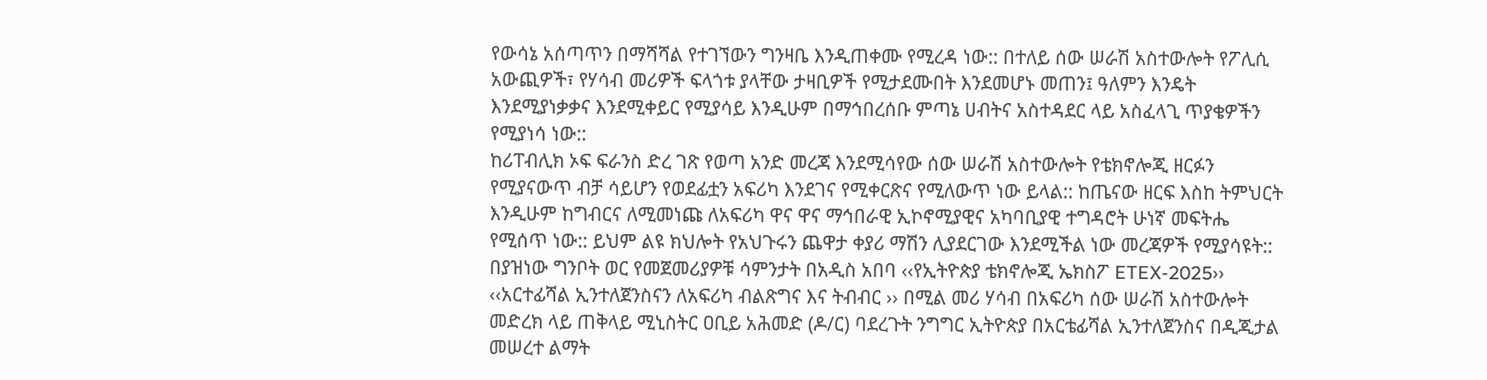የውሳኔ አሰጣጥን በማሻሻል የተገኘውን ግንዛቤ እንዲጠቀሙ የሚረዳ ነው:: በተለይ ሰው ሠራሽ አስተውሎት የፖሊሲ አውጪዎች፣ የሃሳብ መሪዎች ፍላጎቱ ያላቸው ታዛቢዎች የሚታደሙበት እንደመሆኑ መጠን፤ ዓለምን እንዴት እንደሚያነቃቃና እንደሚቀይር የሚያሳይ እንዲሁም በማኅበረሰቡ ምጣኔ ሀብትና አስተዳደር ላይ አስፈላጊ ጥያቄዎችን የሚያነሳ ነው::
ከሪፐብሊክ ኦፍ ፍራንስ ድረ ገጽ የወጣ አንድ መረጃ እንደሚሳየው ሰው ሠራሽ አስተውሎት የቴክኖሎጂ ዘርፉን የሚያናውጥ ብቻ ሳይሆን የወደፊቷን አፍሪካ እንደገና የሚቀርጽና የሚለውጥ ነው ይላል:: ከጤናው ዘርፍ እስከ ትምህርት እንዲሁም ከግብርና ለሚመነጩ ለአፍሪካ ዋና ዋና ማኅበራዊ ኢኮኖሚያዊና አካባቢያዊ ተግዳሮት ሁነኛ መፍትሔ የሚሰጥ ነው:: ይህም ልዩ ክህሎት የአህጉሩን ጨዋታ ቀያሪ ማሽን ሊያደርገው እንደሚችል ነው መረጃዎች የሚያሳዩት::
በያዝነው ግንቦት ወር የመጀመሪያዎቹ ሳምንታት በአዲስ አበባ ‹‹የኢትዮጵያ ቴክኖሎጂ ኤክስፖ ETEX-2025›› ‹‹አርተፊሻል ኢንተለጀንስናን ለአፍሪካ ብልጽግና እና ትብብር ›› በሚል መሪ ሃሳብ በአፍሪካ ሰው ሠራሽ አስተውሎት መድረክ ላይ ጠቅላይ ሚኒስትር ዐቢይ አሕመድ (ዶ/ር) ባደረጉት ንግግር ኢትዮጵያ በአርቴፊሻል ኢንተለጀንስና በዲጂታል መሠረተ ልማት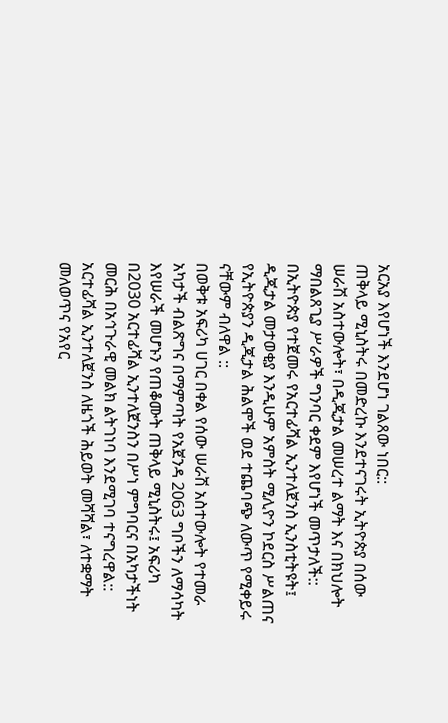አርአያ እየሆነች እንደሆነ ገልጸው ነበር::
ጠቅላይ ሚኒስትሩ በመድረኩ እንደተናገሩት ኢትዮጵያ በሰው ሠራሽ አስተውሎት፣ በዲጂታል መሠረተ ልማት እና በክህሎት ማበልጸጊያ ሥራዎች ግንባር ቀደም እየሆነች መጥታለች:: በኢትዮጵያ የተጀመሩ የአርተፊሻል ኢንተለጀንስ ኢንስቲትዩት፤ ዲጂታል መታወቂያ እንዲሁም አምስት ሚሊዮን ኮደርስ ሥልጠና የኢትዮጵያን ዲጂታል ሕልሞች ወደ ተጨባጭ ለውጥ የሚቀይሩ ናቸውም ብለዋል ::
በወቅቱ አፍሪካ ሀገር በቀል የሰው ሠራሽ አስተውሎት የተመራ አካታች ብልጽግና በማምጣት የአጀንዳ 2063 ግቦችን ለማሳካት እየሠራች መሆኑን የጠቆሙት ጠቅላይ ሚኒስትሩ፤ አፍሪካ በ2030 አርተፊሻል ኢንተለጀንስን በሥነ ምግባርና በአካታችነት መርሕ በአኅጉራዊ መልክ ልትገነባ እንደሚገባ ተናግረዋል:: አርተፊሻል ኢንተለጀንስ ለዜጎች ሕይወት መሻሻል፣ ለተቋማት መለወጥና የአየር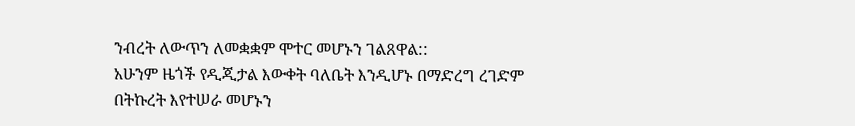ንብረት ለውጥን ለመቋቋም ሞተር መሆኑን ገልጸዋል::
አሁንም ዜጎች የዲጂታል እውቀት ባለቤት እንዲሆኑ በማድረግ ረገድም በትኩረት እየተሠራ መሆኑን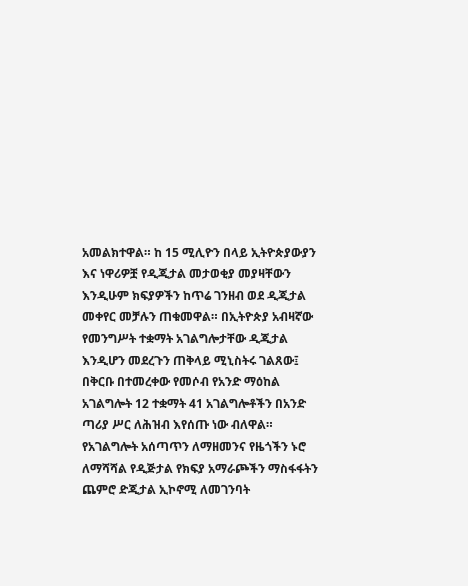አመልክተዋል። ከ 15 ሚሊዮን በላይ ኢትዮጵያውያን እና ነዋሪዎቿ የዲጂታል መታወቂያ መያዛቸውን እንዲሁም ክፍያዎችን ከጥሬ ገንዘብ ወደ ዲጂታል መቀየር መቻሉን ጠቁመዋል። በኢትዮጵያ አብዛኛው የመንግሥት ተቋማት አገልግሎታቸው ዲጂታል እንዲሆን መደረጉን ጠቅላይ ሚኒስትሩ ገልጸው፤ በቅርቡ በተመረቀው የመሶብ የአንድ ማዕከል አገልግሎት 12 ተቋማት 41 አገልግሎቶችን በአንድ ጣሪያ ሥር ለሕዝብ እየሰጡ ነው ብለዋል።
የአገልግሎት አሰጣጥን ለማዘመንና የዜጎችን ኑሮ ለማሻሻል የዲጅታል የክፍያ አማራጮችን ማስፋፋትን ጨምሮ ድጂታል ኢኮኖሚ ለመገንባት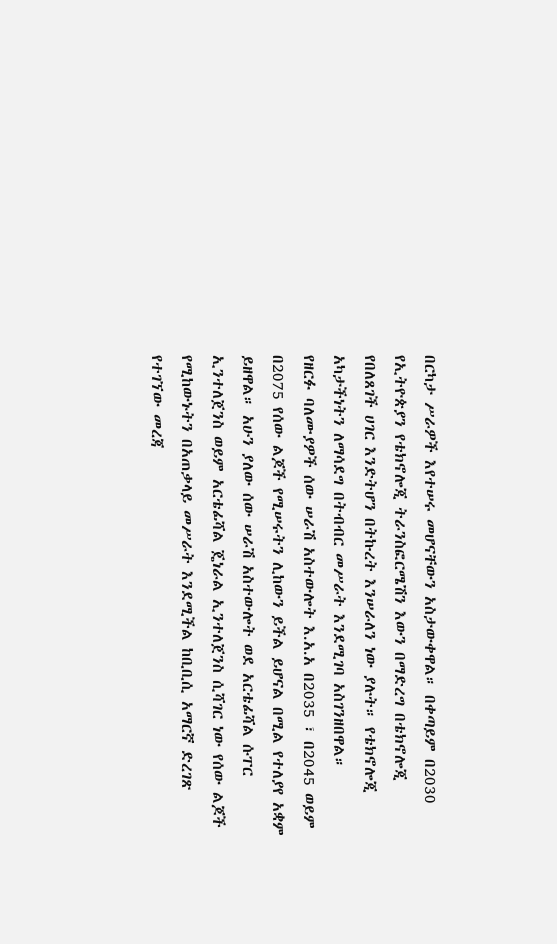በርካታ ሥራዎች እየተሠሩ መሆናቸውን አስታውቀዋል። በቀጣይም በ2030 የኢትዮጵያን የቴክኖሎጂ ትራንስፎርሜሽን እውን በማድረግ በቴክኖሎጂ የበለጸገች ሀገር እንድትሆን በትኩረት እንሠራለን ነው ያሉት። የቴክኖሎጂ አካታችነትን ለማሳደግ በትብብር መሥራት እንደሚገባ አስገንዘበዋል።
የዘርፉ ባለሙያዎች ሰው ሠራሽ አስተውሎት እ.አ.አ በ2035 ፣ በ2045 ወይም በ2075 የሰው ልጆች የሚሠሩትን ሊከውን ይችል ይሆናል በሚል የተለያየ አቋም ይዘዋል። አሁን ያለው ሰው ሠራሽ አስተውሎት ወደ አርቴፊሻል ሱፐር ኢንተለጀንስ ወይም አርቴፊሻል ጄነራል ኢንተለጀንስ ሲሻገር ነው የሰው ልጆች የሚከውኑትን በአጠቃላይ መሥራት እንደሚችል ከቢቢሲ አማርኛ ድረገጽ የተገኘው መረጃ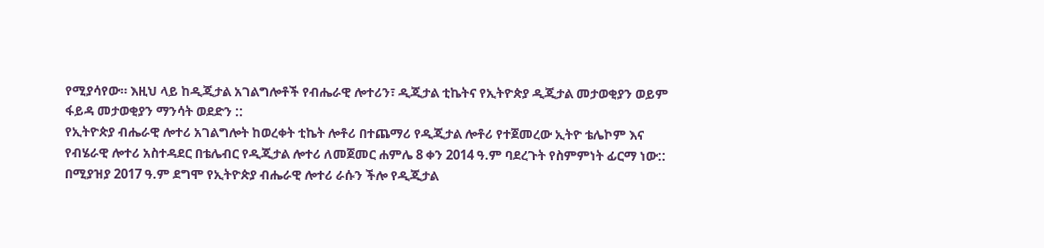የሚያሳየው። እዚህ ላይ ከዲጂታል አገልግሎቶች የብሔራዊ ሎተሪን፣ ዲጂታል ቲኬትና የኢትዮጵያ ዲጂታል መታወቂያን ወይም ፋይዳ መታወቂያን ማንሳት ወደድን ::
የኢትዮጵያ ብሔራዊ ሎተሪ አገልግሎት ከወረቀት ቲኬት ሎቶሪ በተጨማሪ የዲጂታል ሎቶሪ የተጀመረው ኢትዮ ቴሌኮም እና የብሄራዊ ሎተሪ አስተዳደር በቴሌብር የዲጂታል ሎተሪ ለመጀመር ሐምሌ 8 ቀን 2014 ዓ.ም ባደረጉት የስምምነት ፊርማ ነው:: በሚያዝያ 2017 ዓ.ም ደግሞ የኢትዮጵያ ብሔራዊ ሎተሪ ራሱን ችሎ የዲጂታል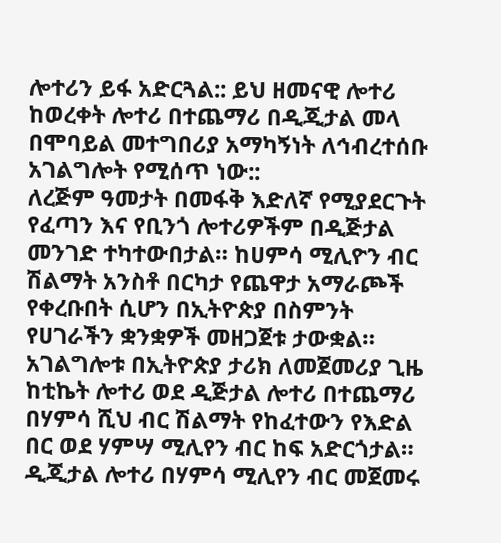ሎተሪን ይፋ አድርጓል:: ይህ ዘመናዊ ሎተሪ ከወረቀት ሎተሪ በተጨማሪ በዲጂታል መላ በሞባይል መተግበሪያ አማካኝነት ለኅብረተሰቡ አገልግሎት የሚሰጥ ነው::
ለረጅም ዓመታት በመፋቅ እድለኛ የሚያደርጉት የፈጣን እና የቢንጎ ሎተሪዎችም በዲጅታል መንገድ ተካተውበታል። ከሀምሳ ሚሊዮን ብር ሽልማት አንስቶ በርካታ የጨዋታ አማራጮች የቀረቡበት ሲሆን በኢትዮጵያ በስምንት የሀገራችን ቋንቋዎች መዘጋጀቱ ታውቋል። አገልግሎቱ በኢትዮጵያ ታሪክ ለመጀመሪያ ጊዜ ከቲኬት ሎተሪ ወደ ዲጅታል ሎተሪ በተጨማሪ በሃምሳ ሺህ ብር ሽልማት የከፈተውን የእድል በር ወደ ሃምሣ ሚሊየን ብር ከፍ አድርጎታል። ዲጂታል ሎተሪ በሃምሳ ሚሊየን ብር መጀመሩ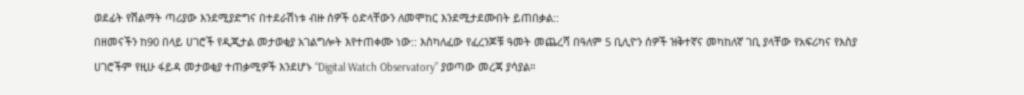ወደፊት የሽልማት ጣሪያው እንደሚያድግና በተደራሽነቱ ብዙ ሰዎች ዕድላቸውን ለመሞከር እንደሚታደሙበት ይጠበቃል::
በዘመናችን ከ90 በላይ ሀገሮች የዲጂታል መታወቂያ አገልግሎት እየተጠቀሙ ነው:: እስካለፈው የፈረንጆቹ ዓመት መጨረሻ በዓለም 5 ቢሊዮን ሰዎች ዝቅተኛና መካከለኛ ገቢ ያላቸው የአፍሪካና የእስያ ሀገሮችም የዚሁ ፋይዳ መታወቂያ ተጠቃሚዎች እንደሆኑ “Digital Watch Observatory” ያወጣው መረጃ ያሳያል።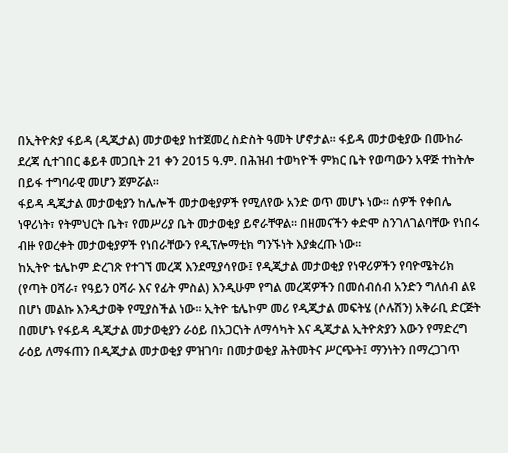በኢትዮጵያ ፋይዳ (ዲጂታል) መታወቂያ ከተጀመረ ስድስት ዓመት ሆኖታል። ፋይዳ መታወቂያው በሙከራ ደረጃ ሲተገበር ቆይቶ መጋቢት 21 ቀን 2015 ዓ.ም. በሕዝብ ተወካዮች ምክር ቤት የወጣውን አዋጅ ተከትሎ በይፋ ተግባራዊ መሆን ጀምሯል።
ፋይዳ ዲጂታል መታወቂያን ከሌሎች መታወቂያዎች የሚለየው አንድ ወጥ መሆኑ ነው። ሰዎች የቀበሌ ነዋሪነት፣ የትምህርት ቤት፣ የመሥሪያ ቤት መታወቂያ ይኖራቸዋል። በዘመናችን ቀድሞ ስንገለገልባቸው የነበሩ ብዙ የወረቀት መታወቂያዎች የነበራቸውን የዲፕሎማቲክ ግንኙነት እያቋረጡ ነው።
ከኢትዮ ቴሌኮም ድረገጽ የተገኘ መረጃ እንደሚያሳየው፤ የዲጂታል መታወቂያ የነዋሪዎችን የባዮሜትሪክ (የጣት ዐሻራ፣ የዓይን ዐሻራ እና የፊት ምስል) እንዲሁም የግል መረጃዎችን በመሰብሰብ አንድን ግለሰብ ልዩ በሆነ መልኩ እንዲታወቅ የሚያስችል ነው። ኢትዮ ቴሌኮም መሪ የዲጂታል መፍትሄ (ሶሉሽን) አቅራቢ ድርጅት በመሆኑ የፋይዳ ዲጂታል መታወቂያን ራዕይ በአጋርነት ለማሳካት እና ዲጂታል ኢትዮጵያን እውን የማድረግ ራዕይ ለማፋጠን በዲጂታል መታወቂያ ምዝገባ፣ በመታወቂያ ሕትመትና ሥርጭት፤ ማንነትን በማረጋገጥ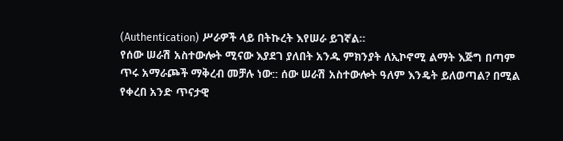(Authentication) ሥራዎች ላይ በትኩረት እየሠራ ይገኛል።
የሰው ሠራሽ አስተውሎት ሚናው እያደገ ያለበት አንዱ ምክንያት ለኢኮኖሚ ልማት እጅግ በጣም ጥሩ አማራጮች ማቅረብ መቻሉ ነው:: ሰው ሠራሽ አስተውሎት ዓለም እንዴት ይለወጣል? በሚል የቀረበ አንድ ጥናታዊ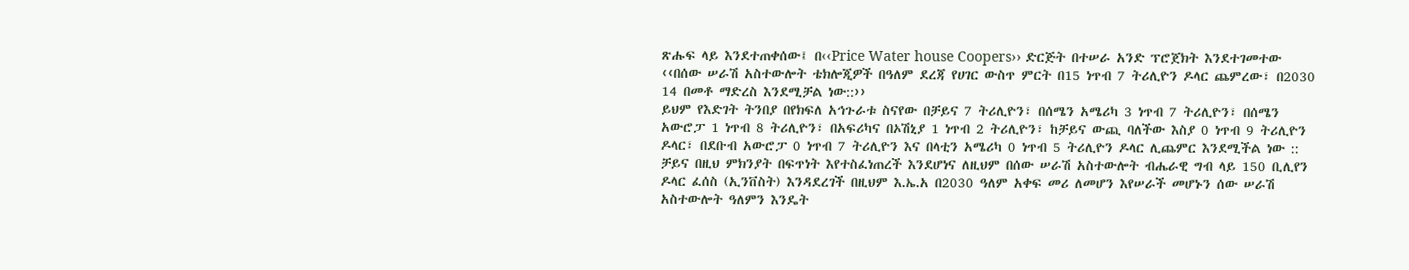ጽሑፍ ላይ እንደተጠቀሰው፤ በ‹‹Price Water house Coopers›› ድርጅት በተሠራ አንድ ፕሮጀክት እንደተገመተው ‹‹በሰው ሠራሽ አስተውሎት ቴክሎጂዎች በዓለም ደረጃ የሀገር ውስጥ ምርት በ15 ነጥብ 7 ትሪሊዮን ዶላር ጨምረው፣ በ2030 14 በመቶ ማድረስ እንደሚቻል ነው::››
ይህም የእድገት ትንበያ በየክፍለ አኅጉራቱ ስናየው በቻይና 7 ትሪሊዮን፣ በሰሜን አሜሪካ 3 ነጥብ 7 ትሪሊዮን፣ በሰሜን አውሮፓ 1 ነጥብ 8 ትሪሊዮን፣ በአፍሪካና በኦሽኒያ 1 ነጥብ 2 ትሪሊዮን፣ ከቻይና ውጪ ባለችው እስያ 0 ነጥብ 9 ትሪሊዮን ዶላር፣ በደቡብ አውሮፓ 0 ነጥብ 7 ትሪሊዮን እና በላቲን አሜሪካ 0 ነጥብ 5 ትሪሊዮን ዶላር ሊጨምር እንደሚችል ነው ::
ቻይና በዚህ ምክንያት በፍጥነት እየተስፈነጠረች እንደሆነና ለዚህም በሰው ሠራሽ አስተውሎት ብሔራዊ ግብ ላይ 150 ቢሊየን ዶላር ፈሰስ (ኢንቨስት) እንዳደረገች በዚህም እ.ኤ.አ በ2030 ዓለም አቀፍ መሪ ለመሆን እየሠራች መሆኑን ሰው ሠራሽ አስተውሎት ዓለምን እንዴት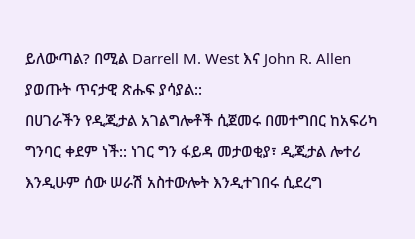ይለውጣል? በሚል Darrell M. West እና John R. Allen ያወጡት ጥናታዊ ጽሑፍ ያሳያል::
በሀገራችን የዲጂታል አገልግሎቶች ሲጀመሩ በመተግበር ከአፍሪካ ግንባር ቀደም ነች:: ነገር ግን ፋይዳ መታወቂያ፣ ዲጂታል ሎተሪ እንዲሁም ሰው ሠራሽ አስተውሎት እንዲተገበሩ ሲደረግ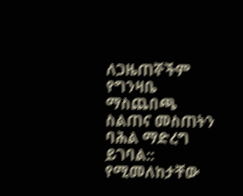ለጋዜጠኞችም የግንዛቤ ማስጨበጫ ስልጠና መስጠትን ባሕል ማድረግ ይገባል:: የሚመለከታቸው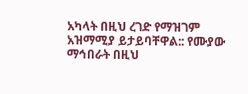አካላት በዚህ ረገድ የማዝገም አዝማሚያ ይታይባቸዋል:: የሙያው ማኅበራት በዚህ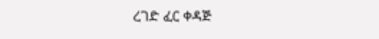ረገድ ፈር ቀዳጅ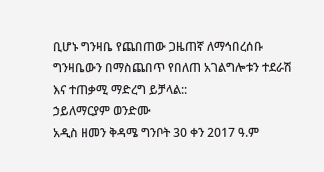ቢሆኑ ግንዛቤ የጨበጠው ጋዜጠኛ ለማኅበረሰቡ ግንዛቤውን በማስጨበጥ የበለጠ አገልግሎቱን ተደራሽ እና ተጠቃሚ ማድረግ ይቻላል::
ኃይለማርያም ወንድሙ
አዲስ ዘመን ቅዳሜ ግንቦት 30 ቀን 2017 ዓ.ም